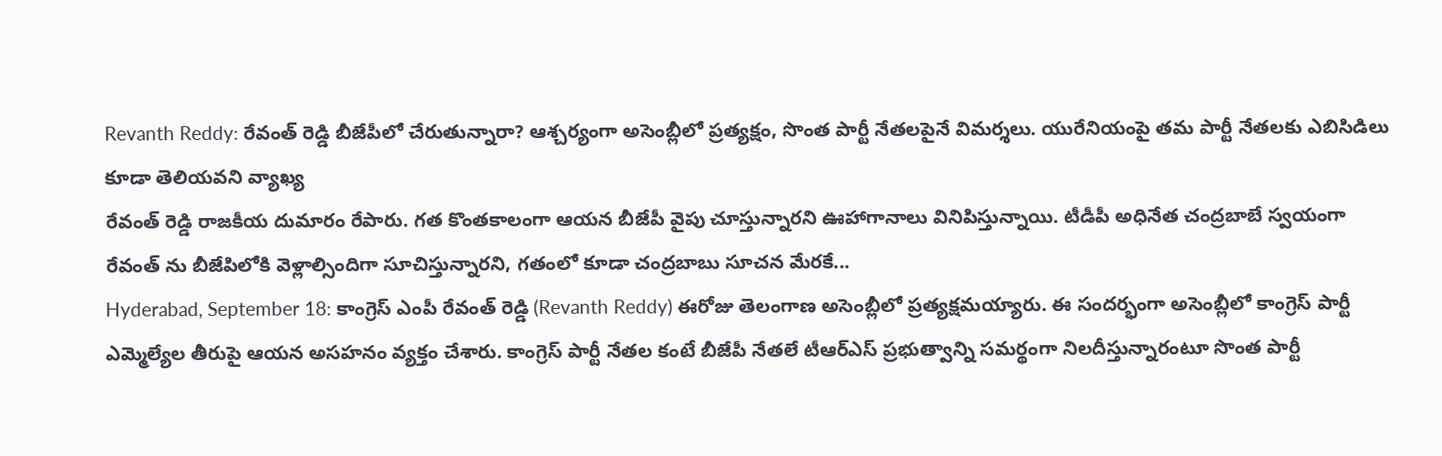Revanth Reddy: రేవంత్ రెడ్డి బీజేపీలో చేరుతున్నారా? ఆశ్చర్యంగా అసెంబ్లీలో ప్రత్యక్షం, సొంత పార్టీ నేతలపైనే విమర్శలు. యురేనియంపై తమ పార్టీ నేతలకు ఎబిసిడిలు కూడా తెలియవని వ్యాఖ్య
రేవంత్ రెడ్డి రాజకీయ దుమారం రేపారు. గత కొంతకాలంగా ఆయన బీజేపీ వైపు చూస్తున్నారని ఊహాగానాలు వినిపిస్తున్నాయి. టీడీపీ అధినేత చంద్రబాబే స్వయంగా రేవంత్ ను బీజేపిలోకి వెళ్లాల్సిందిగా సూచిస్తున్నారని, గతంలో కూడా చంద్రబాబు సూచన మేరకే...
Hyderabad, September 18: కాంగ్రెస్ ఎంపీ రేవంత్ రెడ్డి (Revanth Reddy) ఈరోజు తెలంగాణ అసెంబ్లీలో ప్రత్యక్షమయ్యారు. ఈ సందర్భంగా అసెంబ్లీలో కాంగ్రెస్ పార్టీ ఎమ్మెల్యేల తీరుపై ఆయన అసహనం వ్యక్తం చేశారు. కాంగ్రెస్ పార్టీ నేతల కంటే బీజేపీ నేతలే టీఆర్ఎస్ ప్రభుత్వాన్ని సమర్థంగా నిలదీస్తున్నారంటూ సొంత పార్టీ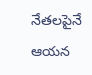నేతలపైనే ఆయన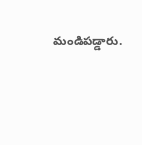మండిపడ్డారు.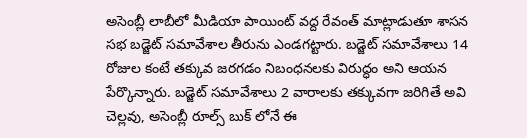అసెంబ్లీ లాబీలో మీడియా పాయింట్ వద్ద రేవంత్ మాట్లాడుతూ శాసన సభ బడ్జెట్ సమావేశాల తీరును ఎండగట్టారు. బడ్జెట్ సమావేశాలు 14 రోజుల కంటే తక్కువ జరగడం నిబంధనలకు విరుద్ధం అని ఆయన పేర్కొన్నారు. బడ్జెట్ సమావేశాలు 2 వారాలకు తక్కువగా జరిగితే అవి చెల్లవు, అసెంబ్లీ రూల్స్ బుక్ లోనే ఈ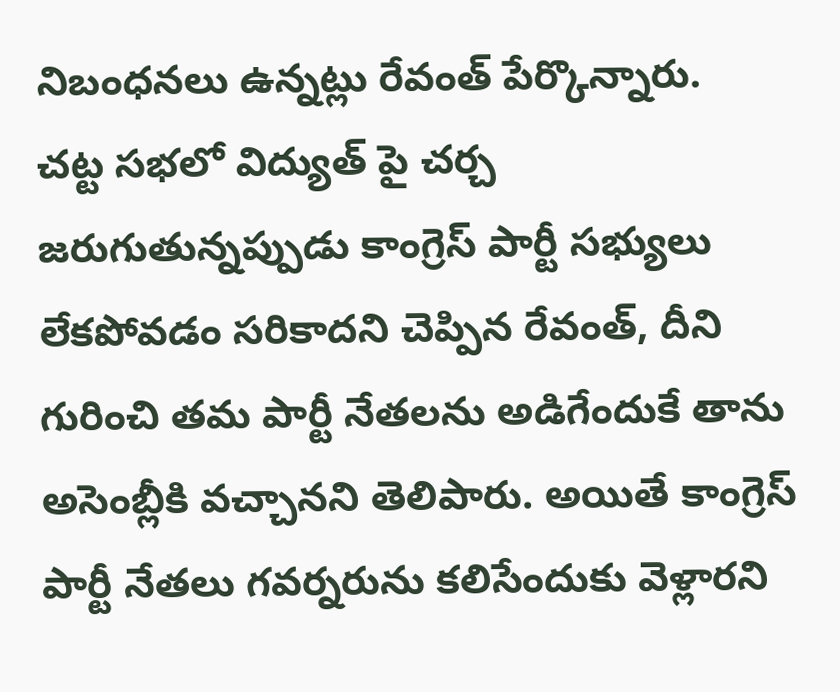నిబంధనలు ఉన్నట్లు రేవంత్ పేర్కొన్నారు.
చట్ట సభలో విద్యుత్ పై చర్చ జరుగుతున్నప్పుడు కాంగ్రెస్ పార్టీ సభ్యులు లేకపోవడం సరికాదని చెప్పిన రేవంత్, దీని గురించి తమ పార్టీ నేతలను అడిగేందుకే తాను అసెంబ్లీకి వచ్చానని తెలిపారు. అయితే కాంగ్రెస్ పార్టీ నేతలు గవర్నరును కలిసేందుకు వెళ్లారని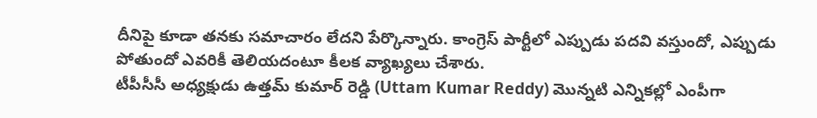దీనిపై కూడా తనకు సమాచారం లేదని పేర్కొన్నారు. కాంగ్రెస్ పార్టీలో ఎప్పుడు పదవి వస్తుందో, ఎప్పుడు పోతుందో ఎవరికీ తెలియదంటూ కీలక వ్యాఖ్యలు చేశారు.
టీపీసీసీ అధ్యక్షుడు ఉత్తమ్ కుమార్ రెడ్డి (Uttam Kumar Reddy) మొన్నటి ఎన్నికల్లో ఎంపీగా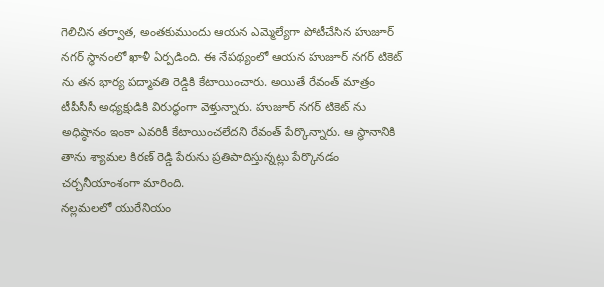గెలిచిన తర్వాత, అంతకుముందు ఆయన ఎమ్మెల్యేగా పోటీచేసిన హుజూర్ నగర్ స్థానంలో ఖాళీ ఏర్పడింది. ఈ నేపథ్యంలో ఆయన హుజూర్ నగర్ టికెట్ ను తన భార్య పద్మావతి రెడ్డికి కేటాయించారు. అయితే రేవంత్ మాత్రం టీపీసీసీ అధ్యక్షుడికి విరుద్ధంగా వెళ్తున్నారు. హుజూర్ నగర్ టికెట్ ను అధిష్ఠానం ఇంకా ఎవరికీ కేటాయించలేదని రేవంత్ పేర్కొన్నారు. ఆ స్థానానికి తాను శ్యామల కిరణ్ రెడ్డి పేరును ప్రతిపాదిస్తున్నట్లు పేర్కొనడం చర్చనీయాంశంగా మారింది.
నల్లమలలో యురేనియం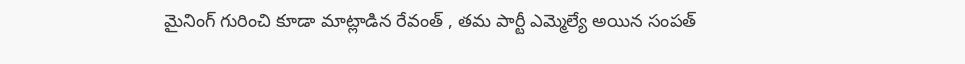మైనింగ్ గురించి కూడా మాట్లాడిన రేవంత్ , తమ పార్టీ ఎమ్మెల్యే అయిన సంపత్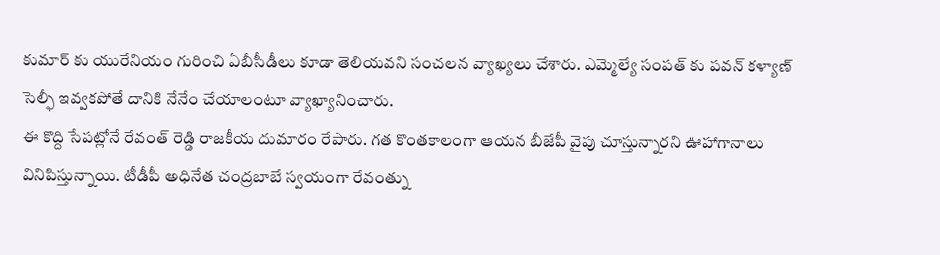కుమార్ కు యురేనియం గురించి ఏబీసీడీలు కూడా తెలియవని సంచలన వ్యాఖ్యలు చేశారు. ఎమ్మెల్యే సంపత్ కు పవన్ కళ్యాణ్ సెల్ఫీ ఇవ్వకపోతే దానికి నేనేం చేయాలంటూ వ్యాఖ్యానించారు.
ఈ కొద్ది సేపట్లోనే రేవంత్ రెడ్డి రాజకీయ దుమారం రేపారు. గత కొంతకాలంగా ఆయన బీజేపీ వైపు చూస్తున్నారని ఊహాగానాలు వినిపిస్తున్నాయి. టీడీపీ అధినేత చంద్రబాబే స్వయంగా రేవంత్ను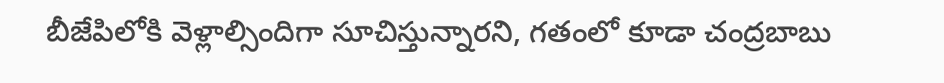బీజేపిలోకి వెళ్లాల్సిందిగా సూచిస్తున్నారని, గతంలో కూడా చంద్రబాబు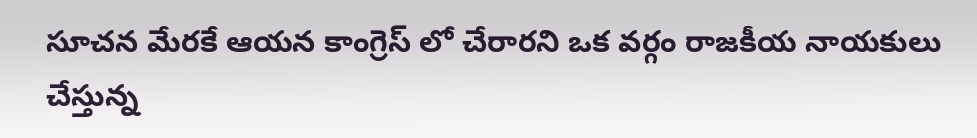సూచన మేరకే ఆయన కాంగ్రెస్ లో చేరారని ఒక వర్గం రాజకీయ నాయకులు చేస్తున్న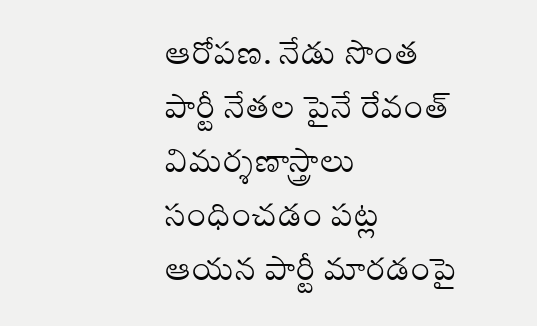ఆరోపణ. నేడు సొంత పార్టీ నేతల పైనే రేవంత్ విమర్శణాస్త్రాలు సంధించడం పట్ల ఆయన పార్టీ మారడంపై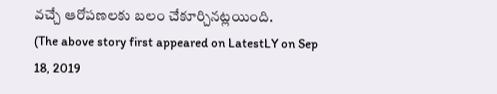వచ్చే ఆరోపణలకు బలం చేకూర్చినట్లయింది.
(The above story first appeared on LatestLY on Sep 18, 2019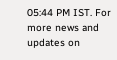05:44 PM IST. For more news and updates on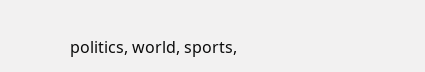politics, world, sports,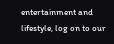entertainment and lifestyle, log on to our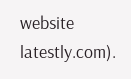website latestly.com).